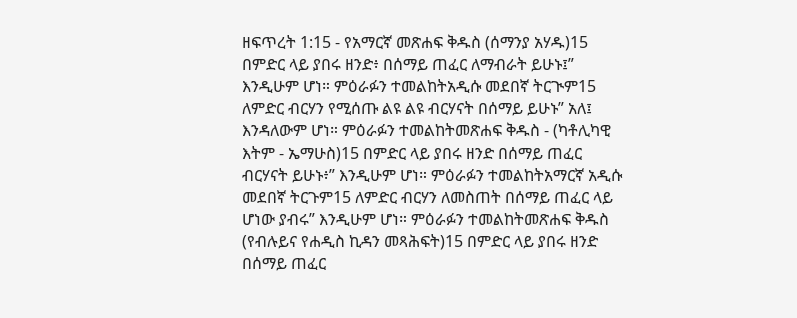ዘፍጥረት 1:15 - የአማርኛ መጽሐፍ ቅዱስ (ሰማንያ አሃዱ)15 በምድር ላይ ያበሩ ዘንድ፥ በሰማይ ጠፈር ለማብራት ይሁኑ፤” እንዲሁም ሆነ። ምዕራፉን ተመልከትአዲሱ መደበኛ ትርጒም15 ለምድር ብርሃን የሚሰጡ ልዩ ልዩ ብርሃናት በሰማይ ይሁኑ” አለ፤ እንዳለውም ሆነ። ምዕራፉን ተመልከትመጽሐፍ ቅዱስ - (ካቶሊካዊ እትም - ኤማሁስ)15 በምድር ላይ ያበሩ ዘንድ በሰማይ ጠፈር ብርሃናት ይሁኑ፥” እንዲሁም ሆነ። ምዕራፉን ተመልከትአማርኛ አዲሱ መደበኛ ትርጉም15 ለምድር ብርሃን ለመስጠት በሰማይ ጠፈር ላይ ሆነው ያብሩ” እንዲሁም ሆነ። ምዕራፉን ተመልከትመጽሐፍ ቅዱስ (የብሉይና የሐዲስ ኪዳን መጻሕፍት)15 በምድር ላይ ያበሩ ዘንድ በሰማይ ጠፈር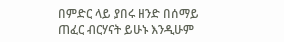በምድር ላይ ያበሩ ዘንድ በሰማይ ጠፈር ብርሃናት ይሁኑ እንዲሁም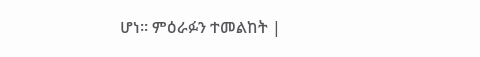ሆነ። ምዕራፉን ተመልከት |